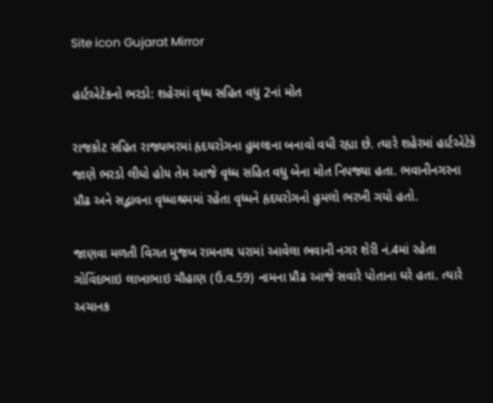Site icon Gujarat Mirror

હાર્ટએટેકનો ભરડો: શહેરમાં વૃધ્ધ સહિત વધુ 2નાં મોત

રાજકોટ સહિત રાજ્યભરમાં હૃદયરોગના હુમલાના બનાવો વધી રહ્યા છે. ત્યારે શહેરમાં હાર્ટએટેકે જાણે ભરડો લીધો હોય તેમ આજે વૃધ્ધ સહિત વધુ બેના મોત નિપજ્યા હતા. ભવાનીનગરના પ્રૌઢ અને સદ્ભાવના વૃધ્ધાશ્રમમાં રહેતા વૃધ્ધને હૃદયરોગનો હુમલો ભરખી ગયો હતો.

જાણવા મળતી વિગત મુજબ રામનાથ પરામાં આવેલા ભવાની નગર શેરી નં.4માં રહેતા ગોવિંદભાઇ લાખાભાઇ ચૌહાણ (ઉ.વ.59) નામના પ્રૌઢ આજે સવારે પોતાના ઘરે હતા. ત્યારે અચાનક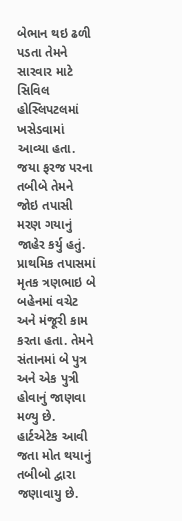બેભાન થઇ ઢળી પડતા તેમને સારવાર માટે સિવિલ હોસ્લિપટલમાં ખસેડવામાં આવ્યા હતા. જયા ફરજ પરના તબીબે તેમને જોઇ તપાસી મરણ ગયાનું જાહેર કર્યુ હતું. પ્રાથમિક તપાસમાં મૃતક ત્રણભાઇ બે બહેનમાં વચેટ અને મંજૂરી કામ કરતા હતા. તેમને સંતાનમાં બે પુત્ર અને એક પુત્રી હોવાનું જાણવા મળ્યુ છે. હાર્ટએટેક આવી જતા મોત થયાનું તબીબો દ્વારા જણાવાયુ છે.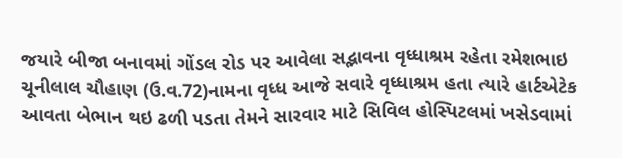જયારે બીજા બનાવમાં ગોંડલ રોડ પર આવેલા સદ્ભાવના વૃધ્ધાશ્રમ રહેતા રમેશભાઇ ચૂનીલાલ ચૌહાણ (ઉ.વ.72)નામના વૃધ્ધ આજે સવારે વૃધ્ધાશ્રમ હતા ત્યારે હાર્ટએટેક આવતા બેભાન થઇ ઢળી પડતા તેમને સારવાર માટે સિવિલ હોસ્પિટલમાં ખસેડવામાં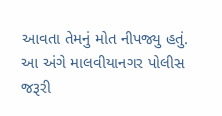આવતા તેમનું મોત નીપજ્યુ હતું. આ અંગે માલવીયાનગર પોલીસ જરૂરી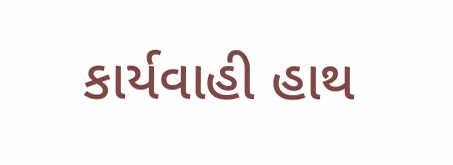કાર્યવાહી હાથ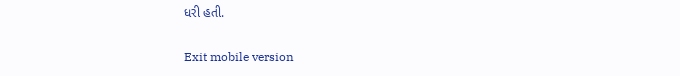ધરી હતી.

Exit mobile version